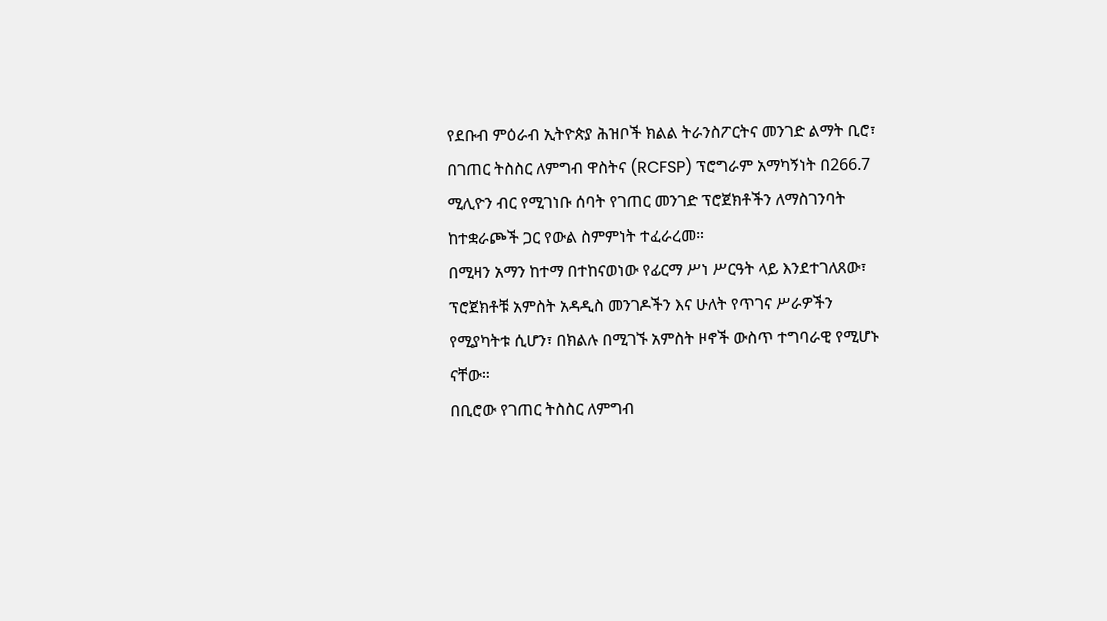የደቡብ ምዕራብ ኢትዮጵያ ሕዝቦች ክልል ትራንስፖርትና መንገድ ልማት ቢሮ፣ በገጠር ትስስር ለምግብ ዋስትና (RCFSP) ፕሮግራም አማካኝነት በ266.7 ሚሊዮን ብር የሚገነቡ ሰባት የገጠር መንገድ ፕሮጀክቶችን ለማስገንባት ከተቋራጮች ጋር የውል ስምምነት ተፈራረመ።
በሚዛን አማን ከተማ በተከናወነው የፊርማ ሥነ ሥርዓት ላይ እንደተገለጸው፣ ፕሮጀክቶቹ አምስት አዳዲስ መንገዶችን እና ሁለት የጥገና ሥራዎችን የሚያካትቱ ሲሆን፣ በክልሉ በሚገኙ አምስት ዞኖች ውስጥ ተግባራዊ የሚሆኑ ናቸው።
በቢሮው የገጠር ትስስር ለምግብ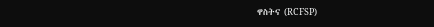ዋስትና (RCFSP)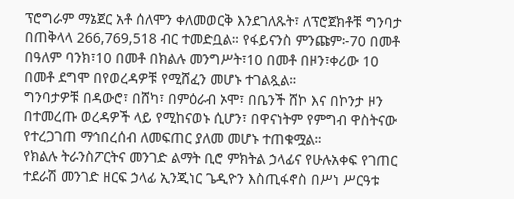ፕሮግራም ማኔጀር አቶ ሰለሞን ቀለመወርቅ እንደገለጹት፣ ለፕሮጀክቶቹ ግንባታ በጠቅላላ 266,769,518 ብር ተመድቧል። የፋይናንስ ምንጩም፦70 በመቶ በዓለም ባንክ፣10 በመቶ በክልሉ መንግሥት፣10 በመቶ በዞን፣ቀሪው 10 በመቶ ደግሞ በየወረዳዎቹ የሚሸፈን መሆኑ ተገልጿል።
ግንባታዎቹ በዳውሮ፣ በሸካ፣ በምዕራብ ኦሞ፣ በቤንች ሸኮ እና በኮንታ ዞን በተመረጡ ወረዳዎች ላይ የሚከናወኑ ሲሆን፣ በዋናነትም የምግብ ዋስትናው የተረጋገጠ ማኅበረሰብ ለመፍጠር ያለመ መሆኑ ተጠቁሟል።
የክልሉ ትራንስፖርትና መንገድ ልማት ቢሮ ምክትል ኃላፊና የሁሉአቀፍ የገጠር ተደራሽ መንገድ ዘርፍ ኃላፊ ኢንጂነር ጌዲዮን እስጢፋኖስ በሥነ ሥርዓቱ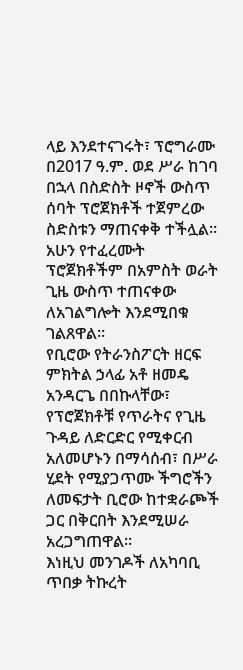ላይ እንደተናገሩት፣ ፕሮግራሙ በ2017 ዓ.ም. ወደ ሥራ ከገባ በኋላ በስድስት ዞኖች ውስጥ ሰባት ፕሮጀክቶች ተጀምረው ስድስቱን ማጠናቀቅ ተችሏል። አሁን የተፈረሙት ፕሮጀክቶችም በአምስት ወራት ጊዜ ውስጥ ተጠናቀው ለአገልግሎት እንደሚበቁ ገልጸዋል።
የቢሮው የትራንስፖርት ዘርፍ ምክትል ኃላፊ አቶ ዘመዴ አንዳርጌ በበኩላቸው፣ የፕሮጀክቶቹ የጥራትና የጊዜ ጉዳይ ለድርድር የሚቀርብ አለመሆኑን በማሳሰብ፣ በሥራ ሂደት የሚያጋጥሙ ችግሮችን ለመፍታት ቢሮው ከተቋራጮች ጋር በቅርበት እንደሚሠራ አረጋግጠዋል።
እነዚህ መንገዶች ለአካባቢ ጥበቃ ትኩረት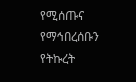የሚሰጡና የማኅበረሰቡን የትኩረት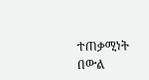ተጠቃሚነት በውል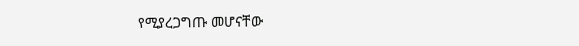የሚያረጋግጡ መሆናቸው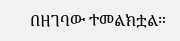በዘገባው ተመልክቷል።